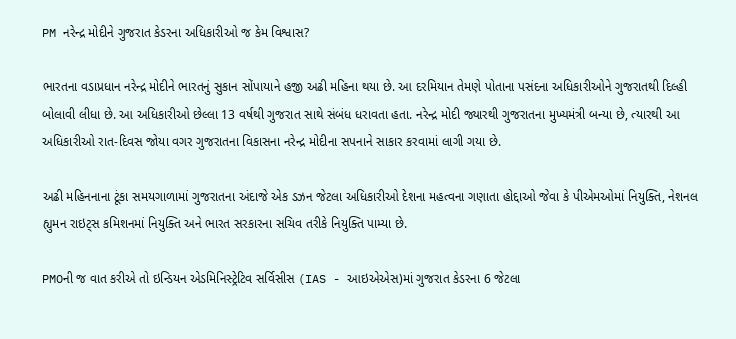PM નરેન્દ્ર મોદીને ગુજરાત કેડરના અધિકારીઓ જ કેમ વિશ્વાસ?

ભારતના વડાપ્રધાન નરેન્દ્ર મોદીને ભારતનું સુકાન સોંપાયાને હજી અઢી મહિના થયા છે. આ દરમિયાન તેમણે પોતાના પસંદના અધિકારીઓને ગુજરાતથી દિલ્હી બોલાવી લીધા છે. આ અધિકારીઓ છેલ્લા 13 વર્ષથી ગુજરાત સાથે સંબંધ ધરાવતા હતા. નરેન્દ્ર મોદી જ્યારથી ગુજરાતના મુખ્યમંત્રી બન્યા છે, ત્યારથી આ અધિકારીઓ રાત-દિવસ જોયા વગર ગુજરાતના વિકાસના નરેન્દ્ર મોદીના સપનાને સાકાર કરવામાં લાગી ગયા છે.

અઢી મહિનનાના ટૂંકા સમયગાળામાં ગુજરાતના અંદાજે એક ડઝન જેટલા અધિકારીઓ દેશના મહત્વના ગણાતા હોદ્દાઓ જેવા કે પીએમઓમાં નિયુક્તિ, નેશનલ હ્યુમન રાઇટ્સ કમિશનમાં નિયુક્તિ અને ભારત સરકારના સચિવ તરીકે નિયુક્તિ પામ્યા છે.

PMOની જ વાત કરીએ તો ઇન્ડિયન એડમિનિસ્ટ્રેટિવ સર્વિસીસ (IAS - આઇએએસ)માં ગુજરાત કેડરના 6 જેટલા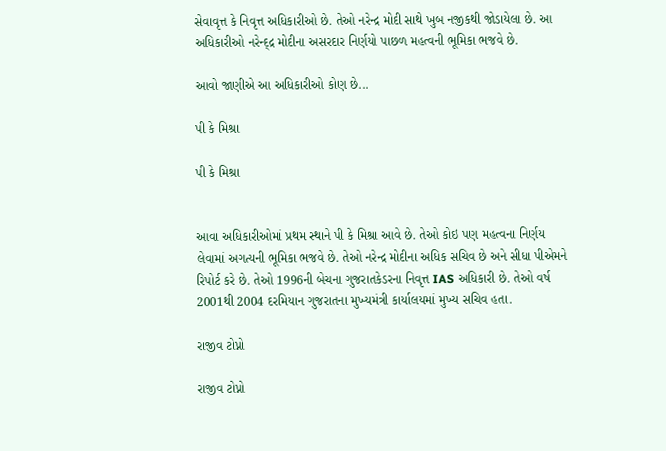સેવાવૃત્ત કે નિવૃત્ત અધિકારીઓ છે. તેઓ નરેન્દ્ર મોદી સાથે ખુબ નજીકથી જોડાયેલા છે. આ અધિકારીઓ નરેન્દ્દ્ર મોદીના અસરદાર નિર્ણયો પાછળ મહત્વની ભૂમિકા ભજવે છે.

આવો જાણીએ આ અધિકારીઓ કોણ છે...

પી કે મિશ્રા

પી કે મિશ્રા


આવા અધિકારીઓમાં પ્રથમ સ્થાને પી કે મિશ્રા આવે છે. તેઓ કોઇ પણ મહત્વના નિર્ણય લેવામાં અગત્યની ભૂમિકા ભજવે છે. તેઓ નરેન્દ્ર મોદીના અધિક સચિવ છે અને સીધા પીએમને રિપોર્ટ કરે છે. તેઓ 1996ની બેચના ગુજરાતકેડરના નિવૃત્ત IAS અધિકારી છે. તેઓ વર્ષ 2001થી 2004 દરમિયાન ગુજરાતના મુખ્યમંત્રી કાર્યાલયમાં મુખ્ય સચિવ હતા.

રાજીવ ટોપ્નો

રાજીવ ટોપ્નો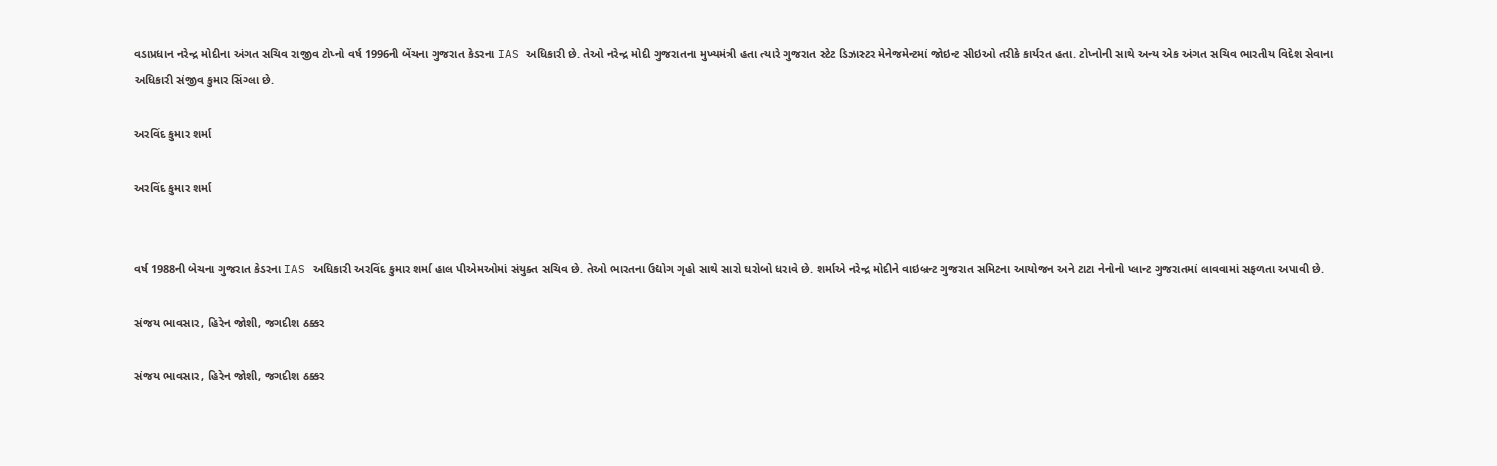વડાપ્રધાન નરેન્દ્ર મોદીના અંગત સચિવ રાજીવ ટોપ્નો વર્ષ 1996ની બેંચના ગુજરાત કેડરના IAS અધિકારી છે. તેઓ નરેન્દ્ર મોદી ગુજરાતના મુખ્યમંત્રી હતા ત્યારે ગુજરાત સ્ટેટ ડિઝાસ્ટર મેનેજમેન્ટમાં જોઇન્ટ સીઇઓ તરીકે કાર્યરત હતા. ટોપ્નોની સાથે અન્ય એક અંગત સચિવ ભારતીય વિદેશ સેવાના અધિકારી સંજીવ કુમાર સિંગ્લા છે.

અરવિંદ કુમાર શર્મા

અરવિંદ કુમાર શર્મા


વર્ષ 1988ની બેચના ગુજરાત કેડરના IAS અધિકારી અરવિંદ કુમાર શર્મા હાલ પીએમઓમાં સંયુક્ત સચિવ છે. તેઓ ભારતના ઉદ્યોગ ગૃહો સાથે સારો ઘરોબો ધરાવે છે. શર્માએ નરેન્દ્ર મોદીને વાઇબ્રન્ટ ગુજરાત સમિટના આયોજન અને ટાટા નેનોનો પ્લાન્ટ ગુજરાતમાં લાવવામાં સફળતા અપાવી છે.

સંજય ભાવસાર, હિરેન જોશી, જગદીશ ઠક્કર

સંજય ભાવસાર, હિરેન જોશી, જગદીશ ઠક્કર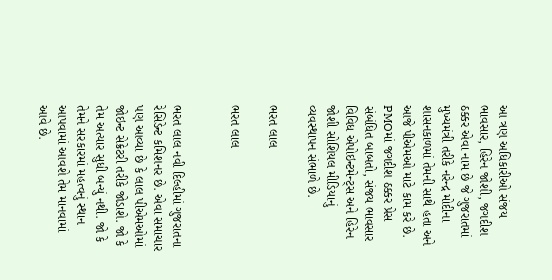આ ત્રણ અધિકારીઓ સંજય ભાવસાર, હિરેન જોશી, જગદીશ ઠક્કર એવા નામ છે જે ગુજરાતમાં મુખ્યમંત્રી તરીકે નરેન્દ્ર મોદીના શાસનકાળમાં તેમની સાથે હતા અને આજે પીએમઓ માટે કામ કરે છે. PMOમાં જગદીશ ઠક્કર પ્રેસ સંબંધિત બાબતો, સંજય ભાવસાર વિવિધ એપોઇન્ટમેન્ટ્સ અને હિરેન જોશી સોશિયલ મીડિયાનું વ્યવસ્થાપન સંભાળે છે.

ભરત લાલ

ભરત લાલ


ભરત લાલ નવી દિલ્હીમાં ગુજરાતના રેસિડેન્ટ કમિશનર છે. એવા સમાચાર પણ આવ્યા છે કે લાલ પીએમઓમાં જોઇન્ટ સેક્રેટરી તરીકે જોડાશે. જો કે તેમ અત્યાર સુધી બન્યું નથી. જો કે તેમને સરકારમાં મહત્વનું સ્થાન આપવામાં આવશે તેમ માનવામાં આવે છે.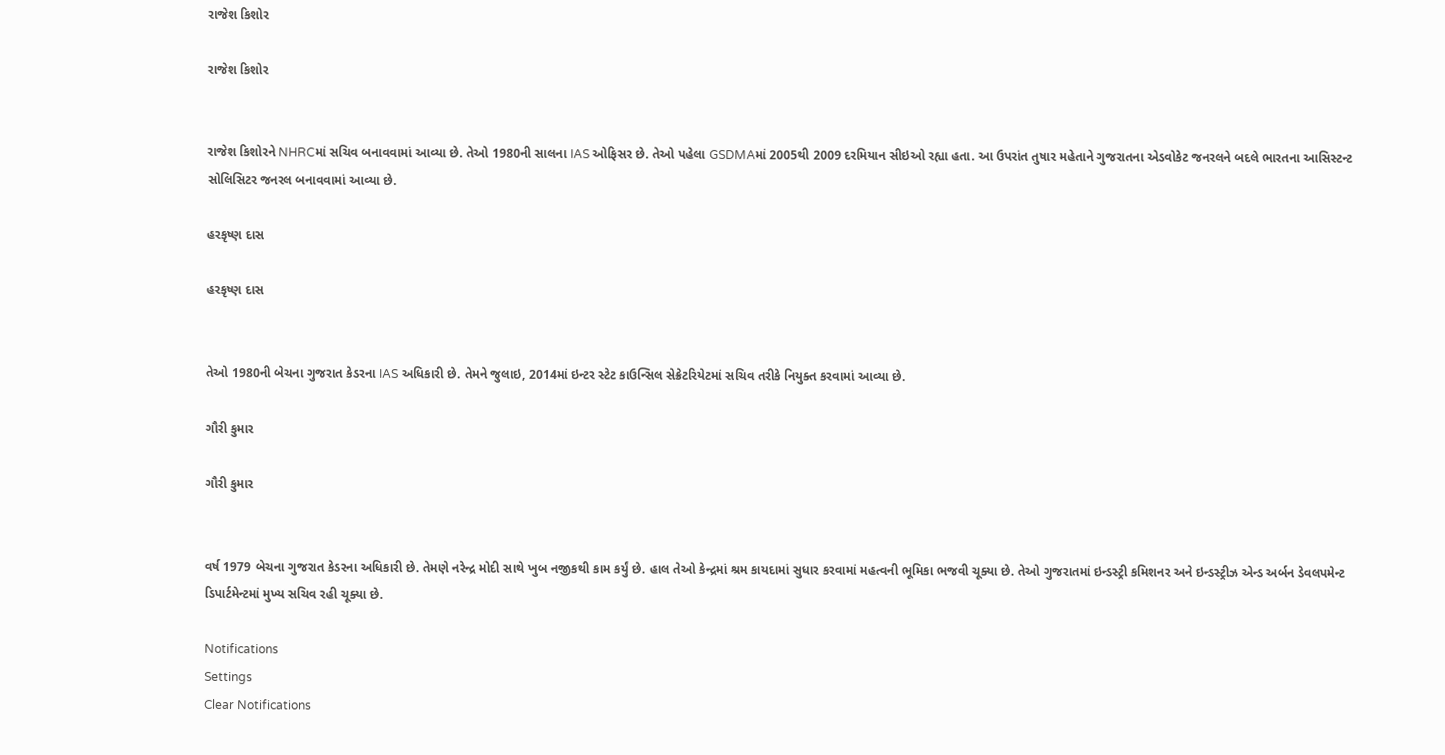રાજેશ કિશોર

રાજેશ કિશોર


રાજેશ કિશોરને NHRCમાં સચિવ બનાવવામાં આવ્યા છે. તેઓ 1980ની સાલના IAS ઓફિસર છે. તેઓ પહેલા GSDMAમાં 2005થી 2009 દરમિયાન સીઇઓ રહ્યા હતા. આ ઉપરાંત તુષાર મહેતાને ગુજરાતના એડવોકેટ જનરલને બદલે ભારતના આસિસ્ટન્ટ સોલિસિટર જનરલ બનાવવામાં આવ્યા છે.

હરકૃષ્ણ દાસ

હરકૃષ્ણ દાસ


તેઓ 1980ની બેચના ગુજરાત કેડરના IAS અધિકારી છે. તેમને જુલાઇ, 2014માં ઇન્ટર સ્ટેટ કાઉન્સિલ સેક્રેટરિયેટમાં સચિવ તરીકે નિયુક્ત કરવામાં આવ્યા છે.

ગૌરી કુમાર

ગૌરી કુમાર


વર્ષ 1979 બેચના ગુજરાત કેડરના અધિકારી છે. તેમણે નરેન્દ્ર મોદી સાથે ખુબ નજીકથી કામ કર્યું છે. હાલ તેઓ કેન્દ્રમાં શ્રમ કાયદામાં સુધાર કરવામાં મહત્વની ભૂમિકા ભજવી ચૂક્યા છે. તેઓ ગુજરાતમાં ઇન્ડસ્ટ્રી કમિશનર અને ઇન્ડસ્ટ્રીઝ એન્ડ અર્બન ડેવલપમેન્ટ ડિપાર્ટમેન્ટમાં મુખ્ય સચિવ રહી ચૂક્યા છે.

Notifications
Settings
Clear Notifications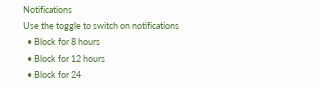Notifications
Use the toggle to switch on notifications
  • Block for 8 hours
  • Block for 12 hours
  • Block for 24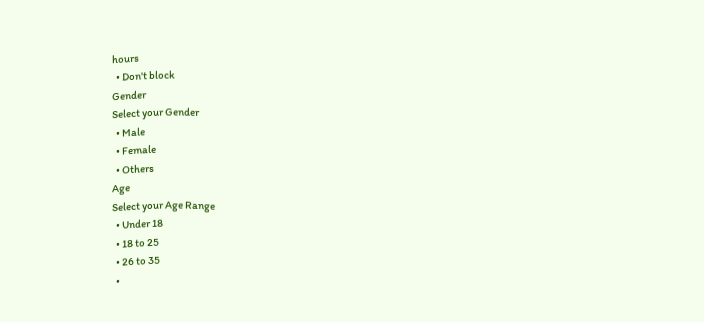hours
  • Don't block
Gender
Select your Gender
  • Male
  • Female
  • Others
Age
Select your Age Range
  • Under 18
  • 18 to 25
  • 26 to 35
  •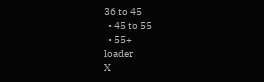36 to 45
  • 45 to 55
  • 55+
loader
X